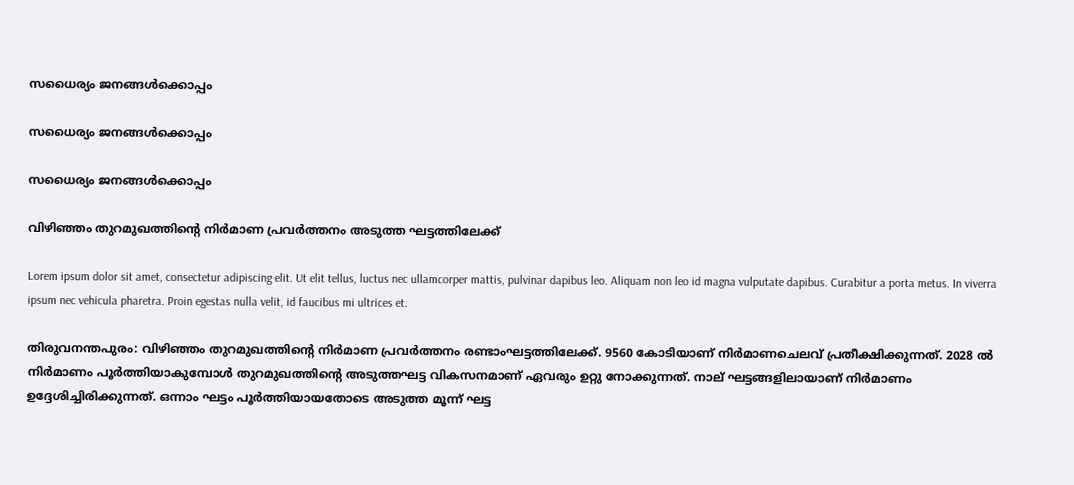സധൈര്യം ജനങ്ങൾക്കൊപ്പം

സധൈര്യം ജനങ്ങൾക്കൊപ്പം

സധൈര്യം ജനങ്ങൾക്കൊപ്പം

വിഴിഞ്ഞം തുറമുഖത്തിൻ്റെ നിർമാണ പ്രവർത്തനം അടുത്ത ഘട്ടത്തിലേക്ക്

Lorem ipsum dolor sit amet, consectetur adipiscing elit. Ut elit tellus, luctus nec ullamcorper mattis, pulvinar dapibus leo. Aliquam non leo id magna vulputate dapibus. Curabitur a porta metus. In viverra ipsum nec vehicula pharetra. Proin egestas nulla velit, id faucibus mi ultrices et.

തിരുവനന്തപുരം: വിഴിഞ്ഞം തുറമുഖത്തിന്റെ നിർമാണ പ്രവർത്തനം രണ്ടാംഘട്ടത്തിലേക്ക്. 9560 കോടിയാണ് നിർമാണചെലവ് പ്രതീക്ഷിക്കുന്നത്. 2028 ൽ നിർമാണം പൂർത്തിയാകുമ്പോൾ തുറമുഖത്തിന്റെ അടുത്തഘട്ട വികസനമാണ് ഏവരും ഉറ്റു നോക്കുന്നത്. നാല് ഘട്ടങ്ങളിലായാണ് നിർമാണം ഉദ്ദേശിച്ചിരിക്കുന്നത്. ഒന്നാം ഘട്ടം പൂർത്തിയായതോടെ അടുത്ത മൂന്ന് ഘട്ട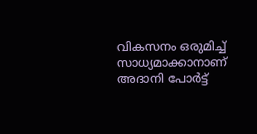വികസനം ഒരുമിച്ച് സാധ്യമാക്കാനാണ് അദാനി പോർട്ട്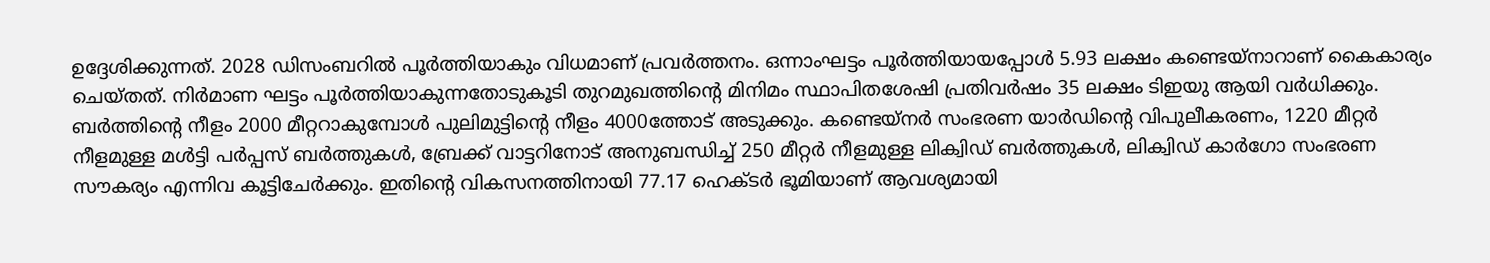ഉദ്ദേശിക്കുന്നത്. 2028 ഡിസംബറിൽ പൂർത്തിയാകും വിധമാണ് പ്രവർത്തനം. ഒന്നാംഘട്ടം പൂർത്തിയായപ്പോൾ 5.93 ലക്ഷം കണ്ടെയ്നാറാണ് കൈകാര്യം ചെയ്തത്. നിർമാണ ഘട്ടം പൂർത്തിയാകുന്നതോടുകൂടി തുറമുഖത്തിന്‍റെ മിനിമം സ്ഥാപിതശേഷി പ്രതിവർഷം 35 ലക്ഷം ടിഇയു ആയി വർധിക്കും. ബർത്തിന്‍റെ നീളം 2000 മീറ്ററാകുമ്പോൾ പുലിമുട്ടിന്‍റെ നീളം 4000ത്തോട് അടുക്കും. കണ്ടെയ്നർ സംഭരണ യാർഡിന്‍റെ വിപുലീകരണം, 1220 മീറ്റർ നീളമുള്ള മൾട്ടി പർപ്പസ് ബർത്തുകൾ, ബ്രേക്ക് വാട്ടറിനോട് അനുബന്ധിച്ച് 250 മീറ്റർ നീളമുള്ള ലിക്വിഡ് ബർത്തുകൾ, ലിക്വിഡ് കാർഗോ സംഭരണ സൗകര്യം എന്നിവ കൂട്ടിചേർക്കും. ഇതിന്‍റെ വികസനത്തിനായി 77.17 ഹെക്ടർ ഭൂമിയാണ് ആവശ്യമായി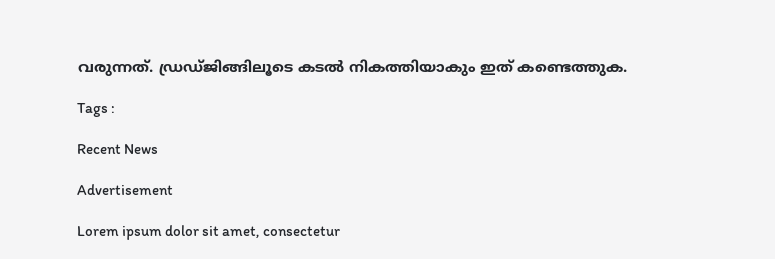വരുന്നത്. ഡ്രഡ്ജിങ്ങിലൂടെ കടൽ നികത്തിയാകും ഇത് കണ്ടെത്തുക.

Tags :

Recent News

Advertisement

Lorem ipsum dolor sit amet, consectetur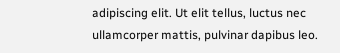adipiscing elit. Ut elit tellus, luctus nec ullamcorper mattis, pulvinar dapibus leo.